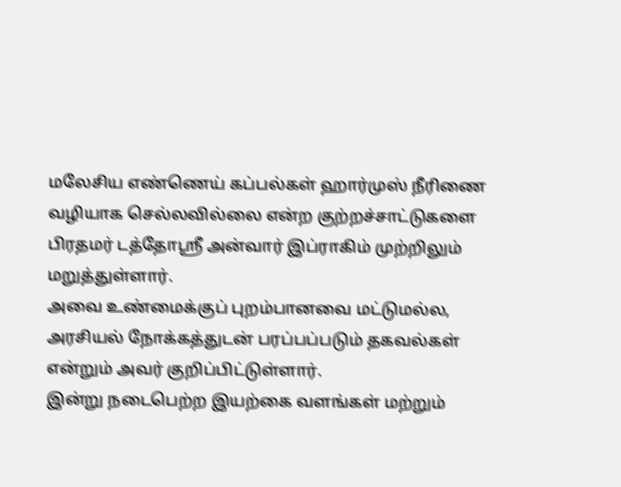மலேசிய எண்ணெய் கப்பல்கள் ஹார்முஸ் நீரிணை வழியாக செல்லவில்லை என்ற குற்றச்சாட்டுகளை பிரதமர் டத்தோஸ்ரீ அன்வார் இப்ராகிம் முற்றிலும் மறுத்துள்ளார்.
அவை உண்மைக்குப் புறம்பானவை மட்டுமல்ல, அரசியல் நோக்கத்துடன் பரப்பப்படும் தகவல்கள் என்றும் அவர் குறிப்பிட்டுள்ளார்.
இன்று நடைபெற்ற இயற்கை வளங்கள் மற்றும்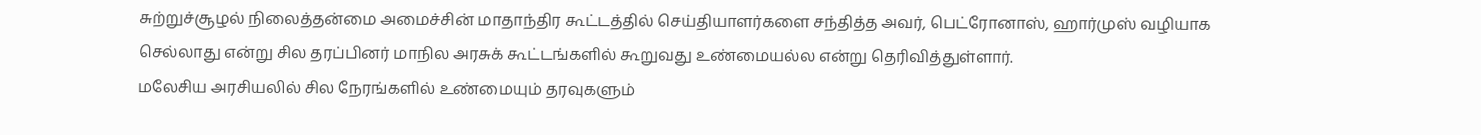சுற்றுச்சூழல் நிலைத்தன்மை அமைச்சின் மாதாந்திர கூட்டத்தில் செய்தியாளர்களை சந்தித்த அவர், பெட்ரோனாஸ், ஹார்முஸ் வழியாக செல்லாது என்று சில தரப்பினர் மாநில அரசுக் கூட்டங்களில் கூறுவது உண்மையல்ல என்று தெரிவித்துள்ளார்.
மலேசிய அரசியலில் சில நேரங்களில் உண்மையும் தரவுகளும்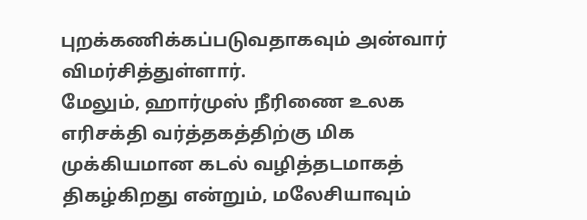புறக்கணிக்கப்படுவதாகவும் அன்வார் விமர்சித்துள்ளார்.
மேலும், ஹார்முஸ் நீரிணை உலக எரிசக்தி வர்த்தகத்திற்கு மிக முக்கியமான கடல் வழித்தடமாகத் திகழ்கிறது என்றும், மலேசியாவும்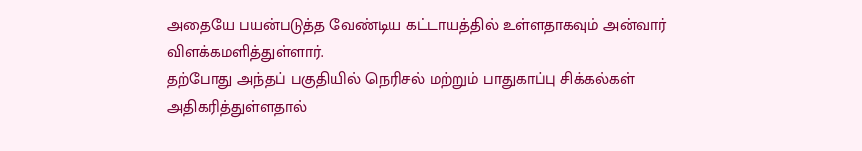அதையே பயன்படுத்த வேண்டிய கட்டாயத்தில் உள்ளதாகவும் அன்வார் விளக்கமளித்துள்ளார்.
தற்போது அந்தப் பகுதியில் நெரிசல் மற்றும் பாதுகாப்பு சிக்கல்கள் அதிகரித்துள்ளதால்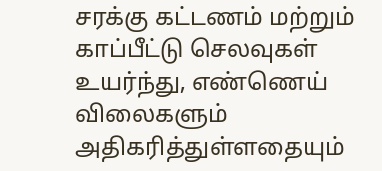சரக்கு கட்டணம் மற்றும் காப்பீட்டு செலவுகள் உயர்ந்து, எண்ணெய் விலைகளும் அதிகரித்துள்ளதையும்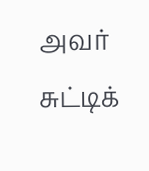அவர் சுட்டிக்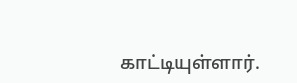காட்டியுள்ளார்.